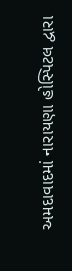અમદાવાદમાં નારાયણા હોસ્પિટલ દ્વારા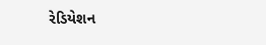રેડિયેશન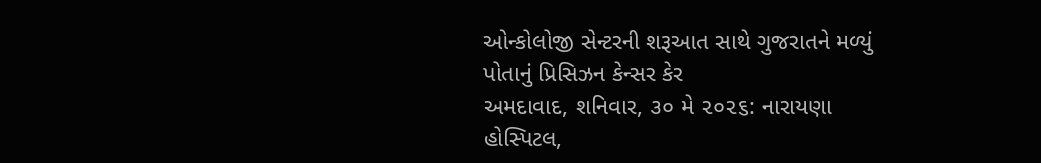ઓન્કોલોજી સેન્ટરની શરૂઆત સાથે ગુજરાતને મળ્યું પોતાનું પ્રિસિઝન કેન્સર કેર
અમદાવાદ, શનિવાર, ૩૦ મે ૨૦૨૬: નારાયણા હોસ્પિટલ,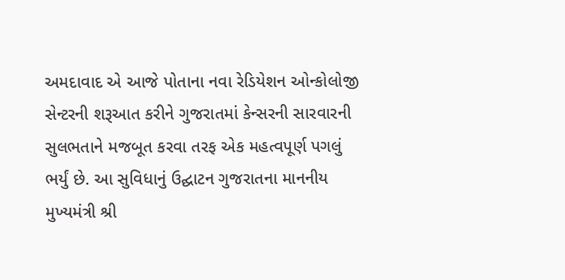અમદાવાદ એ આજે પોતાના નવા રેડિયેશન ઓન્કોલોજી સેન્ટરની શરૂઆત કરીને ગુજરાતમાં કેન્સરની સારવારની સુલભતાને મજબૂત કરવા તરફ એક મહત્વપૂર્ણ પગલું ભર્યું છે. આ સુવિધાનું ઉદ્ઘાટન ગુજરાતના માનનીય મુખ્યમંત્રી શ્રી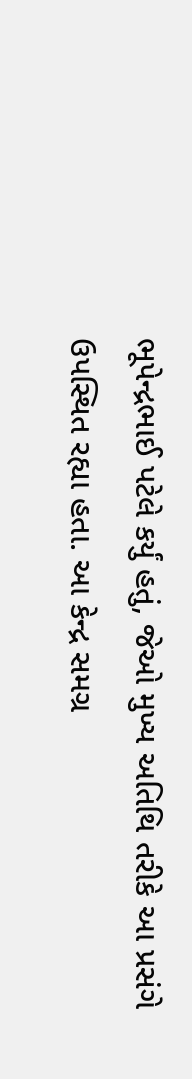ભૂપેન્દ્રભાઈ પટેલે કર્યું હતું, જેઓ મુખ્ય અતિથિ તરીકે આ પ્રસંગે ઉપસ્થિત રહ્યા હતા. આ કેન્દ્ર સમગ્ર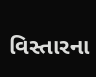વિસ્તારના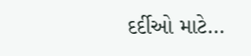દર્દીઓ માટે…